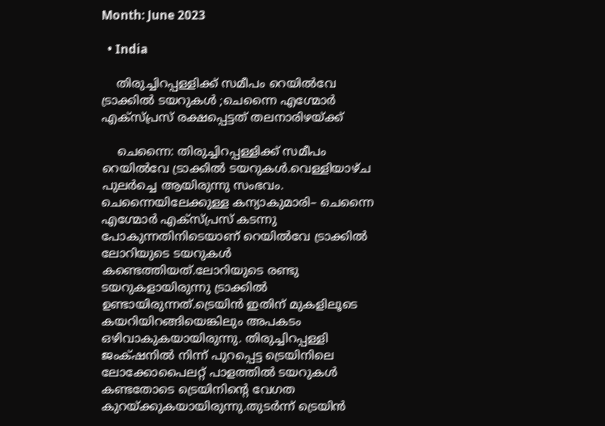Month: June 2023

  • India

    തിരുച്ചിറപ്പള്ളിക്ക് സമീപം റെയിൽവേ ട്രാക്കില്‍ ടയറുകള്‍ ;ചെന്നൈ എഗ്മോര്‍ എക്‌സ്‌പ്രസ് രക്ഷപ്പെട്ടത് തലനാരിഴയ്ക്ക്

    ചെന്നൈ: തിരുച്ചിറപ്പള്ളിക്ക് സമീപം റെയിൽവേ ട്രാക്കില്‍ ടയറുകൾ.വെള്ളിയാഴ്ച പുലർച്ചെ ആയിരുന്നു സംഭവം. ചെന്നൈയിലേക്കുള്ള കന്യാകുമാരി– ചെന്നൈ എഗ്മോര്‍ എക്‌സ്‌പ്രസ് കടന്നു പോകുന്നതിനിടെയാണ് റെയില്‍വേ ട്രാക്കില്‍ ലോറിയുടെ ടയറുകള്‍ കണ്ടെത്തിയത്.ലോറിയുടെ രണ്ടു ടയറുകളായിരുന്നു ട്രാക്കില്‍ ഉണ്ടായിരുന്നത്.ട്രെയിൻ ഇതിന് മുകളിലൂടെ കയറിയിറങ്ങിയെങ്കിലും അപകടം ഒഴിവാകുകയായിരുന്നു. തിരുച്ചിറപ്പള്ളി ജംക്‌ഷനിൽ നിന്ന് പുറപ്പെട്ട ട്രെയിനിലെ ലോക്കോപൈലറ്റ് പാളത്തില്‍ ടയറുകള്‍ കണ്ടതോടെ ട്രെയിനിന്റെ വേഗത കുറയ്ക്കുകയായിരുന്നു.തുടർന്ന് ട്രെയിൻ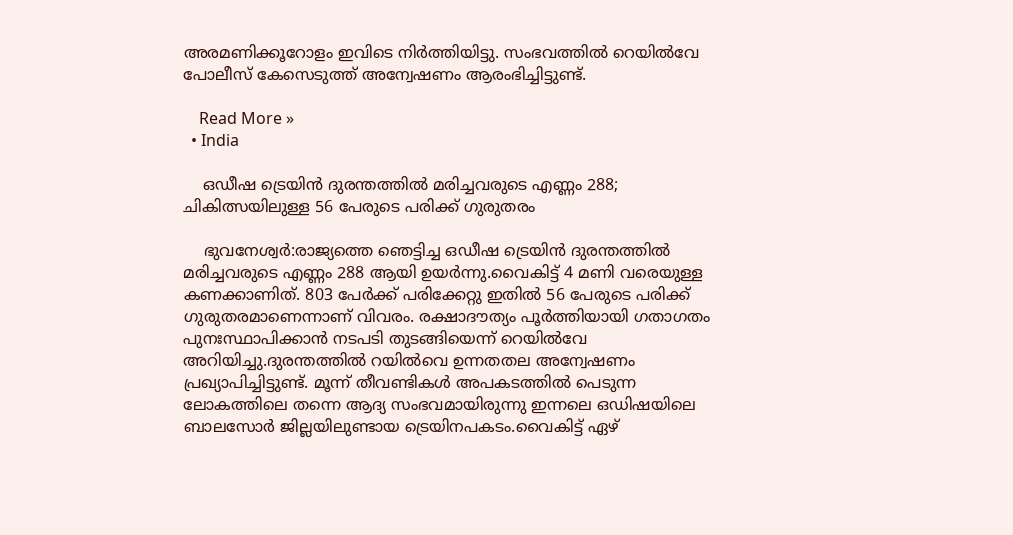അരമണിക്കൂറോളം ഇവിടെ നിർത്തിയിട്ടു. സംഭവത്തില്‍ റെയിൽവേ പോലീസ് കേസെടുത്ത് അന്വേഷണം ആരംഭിച്ചിട്ടുണ്ട്.

    Read More »
  • India

    ഒഡീഷ ട്രെയിൻ ദുരന്തത്തില്‍ മരിച്ചവരുടെ എണ്ണം 288; ചികിത്സയിലുള്ള 56 പേരുടെ പരിക്ക് ഗുരുതരം

    ഭുവനേശ്വർ:രാജ്യത്തെ ഞെട്ടിച്ച ഒഡീഷ ട്രെയിൻ ദുരന്തത്തില്‍ മരിച്ചവരുടെ എണ്ണം 288 ആയി ഉയര്‍ന്നു.വൈകിട്ട് 4 മണി വരെയുള്ള കണക്കാണിത്. 803 പേര്‍ക്ക് പരിക്കേറ്റു ഇതില്‍ 56 പേരുടെ പരിക്ക് ഗുരുതരമാണെന്നാണ് വിവരം. രക്ഷാദൗത്യം പൂര്‍ത്തിയായി ഗതാഗതം പുനഃസ്ഥാപിക്കാൻ നടപടി തുടങ്ങിയെന്ന് റെയില്‍വേ അറിയിച്ചു.ദുരന്തത്തില്‍ റയിൽവെ ഉന്നതതല അന്വേഷണം പ്രഖ്യാപിച്ചിട്ടുണ്ട്. മൂന്ന് തീവണ്ടികള്‍ അപകടത്തില്‍ പെടുന്ന ലോകത്തിലെ തന്നെ ആദ്യ സംഭവമായിരുന്നു ഇന്നലെ ഒഡിഷയിലെ ബാലസോര്‍ ജില്ലയിലുണ്ടായ ട്രെയിനപകടം.വൈകിട്ട് ഏഴ്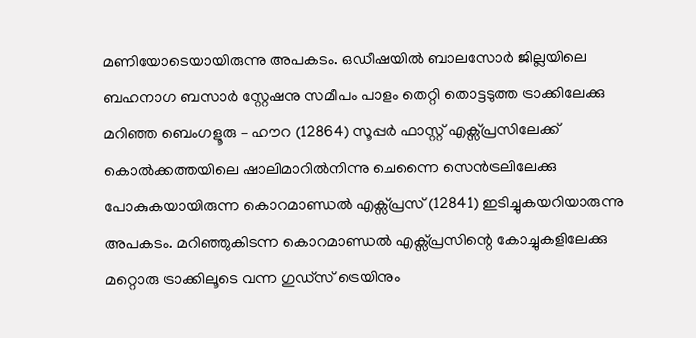മണിയോടെയായിരുന്നു അപകടം. ഒഡീഷയില്‍ ‍ബാലസോര്‍ ജില്ലയിലെ ബഹനാഗ ബസാര്‍ സ്റ്റേഷനു സമീപം പാളം തെറ്റി തൊട്ടടുത്ത ട്രാക്കിലേക്കു മറിഞ്ഞ ബെംഗളൂരു – ഹൗറ (12864) സൂപ്പര്‍ ഫാസ്റ്റ് എക്സ്പ്രസിലേക്ക് കൊല്‍ക്കത്തയിലെ ഷാലിമാറില്‍നിന്നു ചെന്നൈ സെൻട്രലിലേക്കു പോകുകയായിരുന്ന കൊറമാണ്ഡല്‍ എക്സ്പ്രസ് (12841) ഇടിച്ചുകയറിയാരുന്നു അപകടം. മറിഞ്ഞുകിടന്ന കൊറമാണ്ഡല്‍ എക്സ്പ്രസിന്റെ കോച്ചുകളിലേക്കു മറ്റൊരു ട്രാക്കിലൂടെ വന്ന ഗുഡ്സ് ട്രെയിനും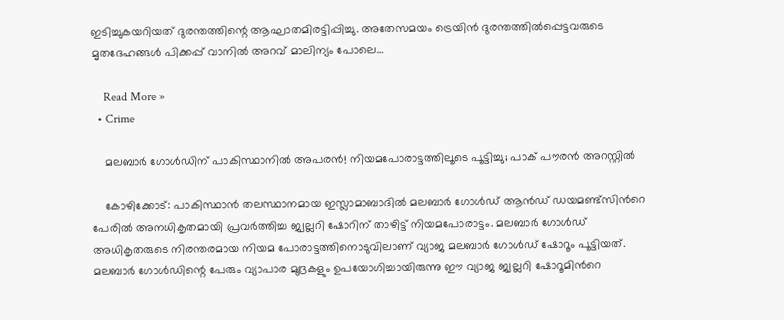ഇടിച്ചുകയറിയത് ദുരന്തത്തിന്റെ ആഘാതമിരട്ടിപ്പിച്ചു. അതേസമയം ട്രെയിൻ ദുരന്തത്തില്‍പ്പെട്ടവരുടെ മൃതദേഹങ്ങള്‍ പിക്കപ്പ് വാനില്‍ അറവ് മാലിന്യം പോലെ…

    Read More »
  • Crime

    മലബാര്‍ ഗോള്‍ഡിന് പാകിസ്ഥാനില്‍ അപരന്‍! നിയമപോരാട്ടത്തിലൂടെ പൂട്ടിച്ചു; പാക് പൗരന്‍ അറസ്റ്റില്‍

    കോഴിക്കോട്: പാകിസ്ഥാൻ തലസ്ഥാനമായ ഇസ്ലാമാബാദിൽ മലബാർ ഗോൾഡ് ആൻഡ് ഡയമണ്ട്സിൻറെ പേരിൽ അനധികൃതമായി പ്രവർത്തിച്ച ജ്വല്ലറി ഷോറിന് താഴിട്ട് നിയമപോരാട്ടം. മലബാർ ഗോൾഡ് അധികൃതരുടെ നിരന്തരമായ നിയമ പോരാട്ടത്തിനൊടുവിലാണ് വ്യാജ മലബാർ ഗോൾഡ് ഷോറൂം പൂട്ടിയത്. മലബാർ ഗോൾഡിന്റെ പേരും വ്യാപാര മുദ്രകളും ഉപയോഗിച്ചായിരുന്നു ഈ വ്യാജ ജ്വല്ലറി ഷോറൂമിൻറെ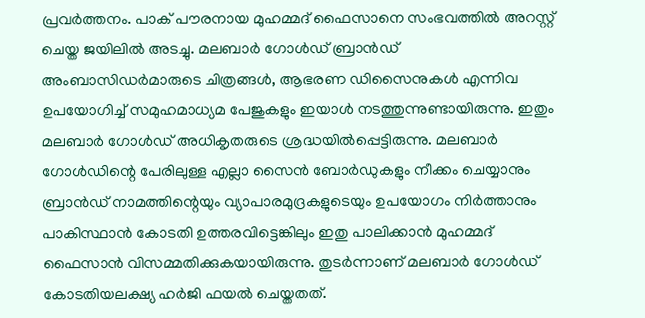പ്രവർത്തനം. പാക് പൗരനായ മുഹമ്മദ് ഫൈസാനെ സംഭവത്തിൽ അറസ്റ്റ് ചെയ്ത ജയിലിൽ അടച്ചു. മലബാർ ഗോൾഡ് ബ്രാൻഡ് അംബാസിഡർമാരുടെ ചിത്രങ്ങൾ, ആഭരണ ഡിസൈനുകൾ എന്നിവ ഉപയോഗിച്ച് സമുഹമാധ്യമ പേജുകളും ഇയാൾ നടത്തുന്നുണ്ടായിരുന്നു. ഇതും മലബാർ ഗോൾഡ് അധികൃതരുടെ ശ്രദ്ധയിൽപ്പെട്ടിരുന്നു. മലബാർ ഗോൾഡിന്റെ പേരിലുള്ള എല്ലാ സൈൻ ബോർഡുകളും നീക്കം ചെയ്യാനും ബ്രാൻഡ് നാമത്തിന്റെയും വ്യാപാരമുദ്രകളുടെയും ഉപയോഗം നിർത്താനും പാകിസ്ഥാൻ കോടതി ഉത്തരവിട്ടെങ്കിലും ഇതു പാലിക്കാൻ മുഹമ്മദ് ഫൈസാൻ വിസമ്മതിക്കുകയായിരുന്നു. തുടർന്നാണ് മലബാർ ഗോൾഡ് കോടതിയലക്ഷ്യ ഹർജി ഫയൽ ചെയ്തതത്.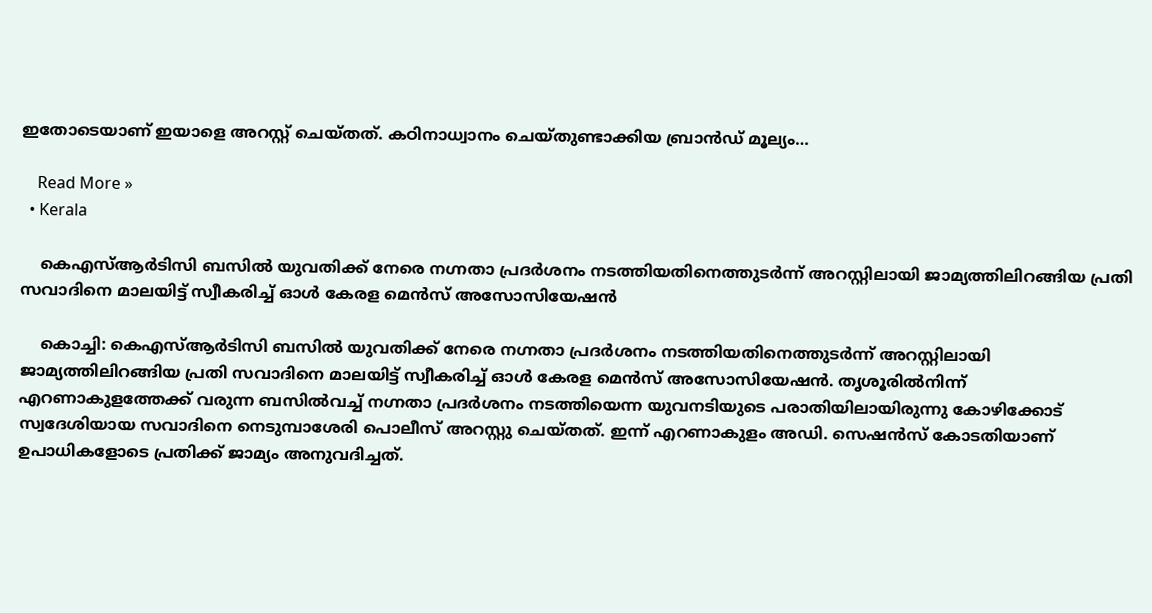ഇതോടെയാണ് ഇയാളെ അറസ്റ്റ് ചെയ്തത്. കഠിനാധ്വാനം ചെയ്തുണ്ടാക്കിയ ബ്രാൻഡ് മൂല്യം…

    Read More »
  • Kerala

    കെഎസ്ആർടിസി ബസിൽ യുവതിക്ക് നേരെ നഗ്നതാ പ്രദർശനം നടത്തിയതിനെത്തുടർന്ന് അറസ്റ്റിലായി ജാമ്യത്തിലിറങ്ങിയ പ്രതി സവാദിനെ മാലയിട്ട് സ്വീകരിച്ച് ഓൾ കേരള മെൻസ് അസോസിയേഷൻ

    കൊച്ചി: കെഎസ്ആർടിസി ബസിൽ യുവതിക്ക് നേരെ നഗ്നതാ പ്രദർശനം നടത്തിയതിനെത്തുടർന്ന് അറസ്റ്റിലായി ജാമ്യത്തിലിറങ്ങിയ പ്രതി സവാദിനെ മാലയിട്ട് സ്വീകരിച്ച് ഓൾ കേരള മെൻസ് അസോസിയേഷൻ. തൃശൂരിൽനിന്ന് എറണാകുളത്തേക്ക് വരുന്ന ബസിൽവച്ച് നഗ്നതാ പ്രദർശനം നടത്തിയെന്ന യുവനടിയുടെ പരാതിയിലായിരുന്നു കോഴിക്കോട് സ്വദേശിയായ സവാദിനെ നെടുമ്പാശേരി പൊലീസ് അറസ്റ്റു ചെയ്തത്. ഇന്ന് എറണാകുളം അഡി. സെഷൻസ് കോടതിയാണ് ഉപാധികളോടെ പ്രതിക്ക് ജാമ്യം അനുവദിച്ചത്.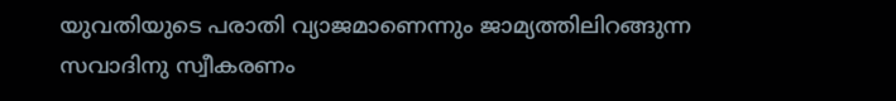യുവതിയുടെ പരാതി വ്യാജമാണെന്നും ജാമ്യത്തിലിറങ്ങുന്ന സവാദിനു സ്വീകരണം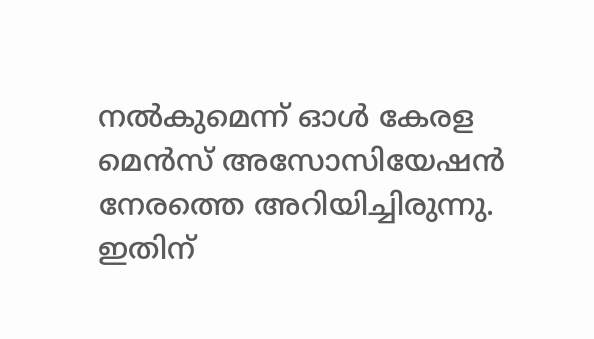നൽകുമെന്ന് ഓൾ കേരള മെൻസ് അസോസിയേഷൻ നേരത്തെ അറിയിച്ചിരുന്നു. ഇതിന്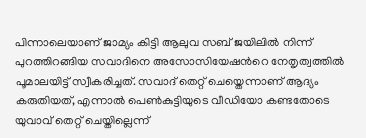പിന്നാലെയാണ് ജാമ്യം കിട്ടി ആലുവ സബ് ജയിലിൽ നിന്ന് പുറത്തിറങ്ങിയ സവാദിനെ അസോസിയേഷൻറെ നേതൃത്വത്തിൽ പൂമാലയിട്ട് സ്വീകരിച്ചത്. സവാദ് തെറ്റ് ചെയ്തെന്നാണ് ആദ്യം കരുതിയത്, എന്നാൽ പെൺകുട്ടിയുടെ വീഡിയോ കണ്ടതോടെ യുവാവ് തെറ്റ് ചെയ്തില്ലെന്ന്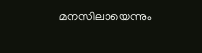മനസിലായെന്നും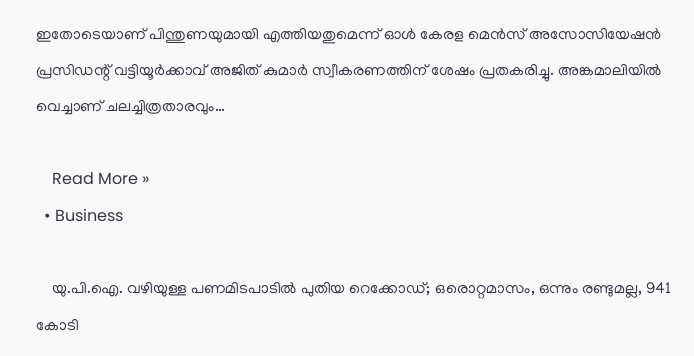ഇതോടെയാണ് പിന്തുണയുമായി എത്തിയതുമെന്ന് ഓൾ കേരള മെൻസ് അസോസിയേഷൻ പ്രസിഡന്റ് വട്ടിയൂർക്കാവ് അജിത് കുമാർ സ്വീകരണത്തിന് ശേഷം പ്രതകരിച്ചു. അങ്കമാലിയിൽ വെച്ചാണ് ചലച്ചിത്രതാരവും…

    Read More »
  • Business

    യു.പി.ഐ. വഴിയുള്ള പണമിടപാടിൽ പുതിയ റെക്കോഡ്; ഒരൊറ്റമാസം, ഒന്നും രണ്ടുമല്ല, 941 കോടി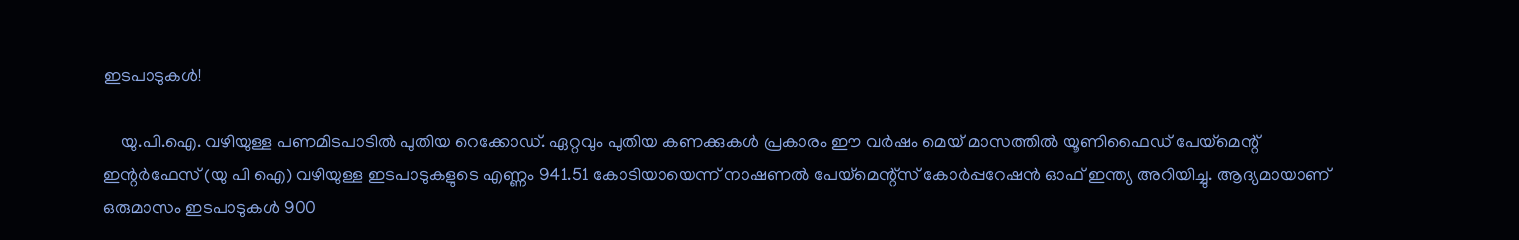ഇടപാടുകൾ!

    യു.പി.ഐ. വഴിയുള്ള പണമിടപാടിൽ പുതിയ റെക്കോഡ്. ഏറ്റവും പുതിയ കണക്കുകൾ പ്രകാരം ഈ വർഷം മെയ് മാസത്തിൽ യൂണിഫൈഡ് പേയ്‌മെന്റ് ഇന്റർഫേസ് (യു പി ഐ) വഴിയുള്ള ഇടപാടുകളുടെ എണ്ണം 941.51 കോടിയായെന്ന് നാഷണൽ പേയ്‌മെന്റ്‌സ് കോർപ്പറേഷൻ ഓഫ് ഇന്ത്യ അറിയിച്ചു. ആദ്യമായാണ് ഒരുമാസം ഇടപാടുകൾ 900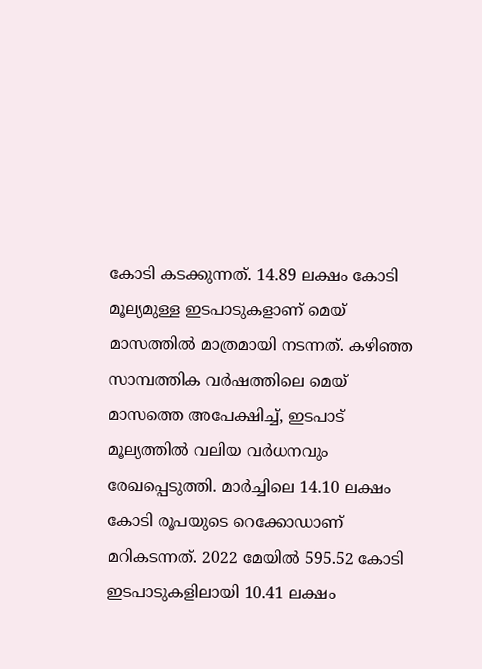കോടി കടക്കുന്നത്. 14.89 ലക്ഷം കോടി മൂല്യമുള്ള ഇടപാടുകളാണ് മെയ് മാസത്തിൽ മാത്രമായി നടന്നത്. കഴിഞ്ഞ സാമ്പത്തിക വർഷത്തിലെ മെയ് മാസത്തെ അപേക്ഷിച്ച്, ഇടപാട് മൂല്യത്തിൽ വലിയ വർധനവും രേഖപ്പെടുത്തി. മാർച്ചിലെ 14.10 ലക്ഷം കോടി രൂപയുടെ റെക്കോഡാണ് മറികടന്നത്. 2022 മേയിൽ 595.52 കോടി ഇടപാടുകളിലായി 10.41 ലക്ഷം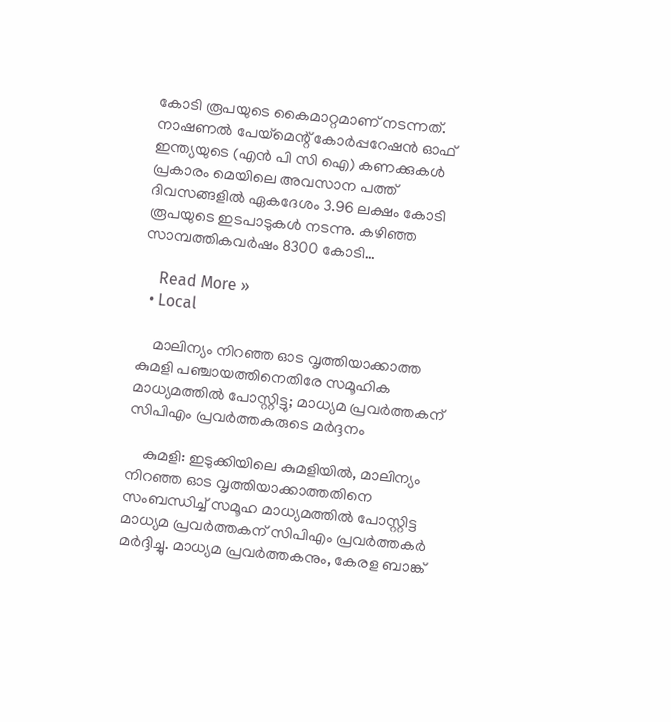കോടി രൂപയുടെ കൈമാറ്റമാണ് നടന്നത്. നാഷണൽ പേയ്‌മെന്റ് കോർപ്പറേഷൻ ഓഫ് ഇന്ത്യയുടെ (എൻ പി സി ഐ) കണക്കുകൾ പ്രകാരം മെയിലെ അവസാന പത്ത് ദിവസങ്ങളിൽ ഏകദേശം 3.96 ലക്ഷം കോടി രൂപയുടെ ഇടപാടുകൾ നടന്നു. കഴിഞ്ഞ സാമ്പത്തികവർഷം 8300 കോടി…

    Read More »
  • Local

    മാലിന്യം നിറഞ്ഞ ഓട വൃത്തിയാക്കാത്ത കുമളി പഞ്ചായത്തിനെതിരേ സമൂഹിക മാധ്യമത്തിൽ പോസ്റ്റിട്ടു; മാധ്യമ പ്രവർത്തകന് സിപിഎം പ്രവർത്തകരുടെ മർദ്ദനം

    കുമളി: ഇടുക്കിയിലെ കുമളിയിൽ, മാലിന്യം നിറഞ്ഞ ഓട വൃത്തിയാക്കാത്തതിനെ സംബന്ധിച്ച് സമൂഹ മാധ്യമത്തിൽ പോസ്റ്റിട്ട മാധ്യമ പ്രവർത്തകന് സിപിഎം പ്രവർത്തകർ മർദ്ദിച്ചു. മാധ്യമ പ്രവർത്തകനും, കേരള ബാങ്ക്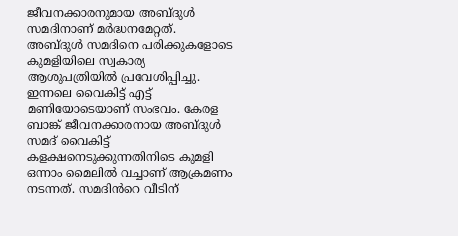ജീവനക്കാരനുമായ അബ്ദുൾ സമദിനാണ് മർദ്ധനമേറ്റത്. അബ്ദുൾ സമദിനെ പരിക്കുകളോടെ കുമളിയിലെ സ്വകാര്യ ആശുപത്രിയിൽ പ്രവേശിപ്പിച്ചു. ഇന്നലെ വൈകിട്ട് എട്ട് മണിയോടെയാണ് സംഭവം. കേരള ബാങ്ക് ജീവനക്കാരനായ അബ്ദുൾ സമദ് വൈകിട്ട് കളക്ഷനെടുക്കുന്നതിനിടെ കുമളി ഒന്നാം മൈലിൽ വച്ചാണ് ആക്രമണം നടന്നത്. സമദിൻറെ വീടിന്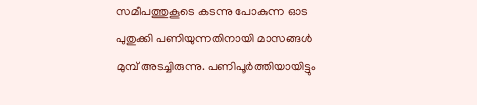സമീപത്തുകൂടെ കടന്നു പോകുന്ന ഓട പുതുക്കി പണിയുന്നതിനായി മാസങ്ങൾ മുമ്പ് അടച്ചിരുന്നു. പണിപൂർത്തിയായിട്ടും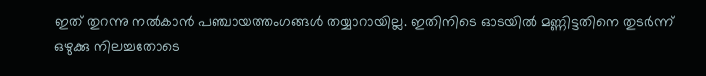ഇത് തുറന്നു നൽകാൻ പഞ്ചായത്തംഗങ്ങൾ തയ്യാറായില്ല. ഇതിനിടെ ഓടയിൽ മണ്ണിട്ടതിനെ തുടർന്ന് ഒഴുക്കു നിലച്ചതോടെ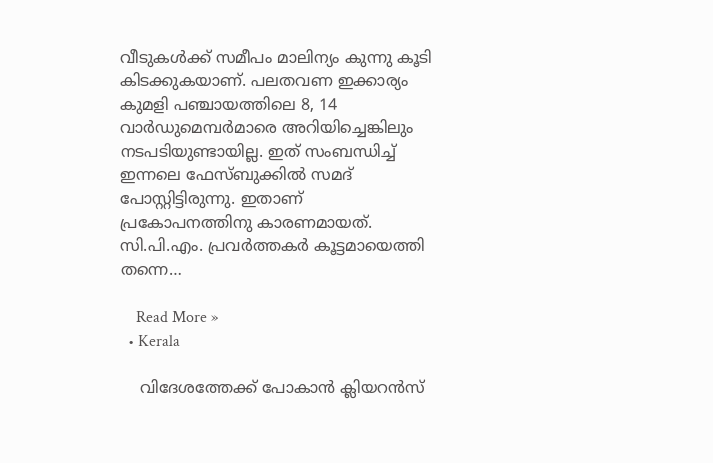വീടുകൾക്ക് സമീപം മാലിന്യം കുന്നു കൂടി കിടക്കുകയാണ്. പലതവണ ഇക്കാര്യം കുമളി പഞ്ചായത്തിലെ 8, 14 വാർഡുമെമ്പർമാരെ അറിയിച്ചെങ്കിലും നടപടിയുണ്ടായില്ല. ഇത് സംബന്ധിച്ച് ഇന്നലെ ഫേസ്ബുക്കിൽ സമദ് പോസ്റ്റിട്ടിരുന്നു. ഇതാണ് പ്രകോപനത്തിനു കാരണമായത്. സി.പി.എം. പ്രവർത്തകർ കൂട്ടമായെത്തി തന്നെ…

    Read More »
  • Kerala

    വിദേശത്തേക്ക് പോകാൻ ക്ലിയറൻസ്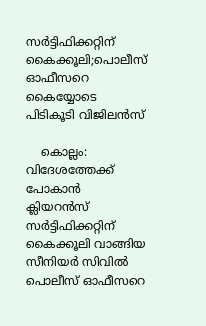സര്‍ട്ടിഫിക്കറ്റിന് കൈക്കൂലി;പൊലീസ് ഓഫീസറെ കൈയ്യോടെ പിടികൂടി വിജിലൻസ്

    കൊല്ലം: വിദേശത്തേക്ക് പോകാൻ ക്ലിയറൻസ് സര്‍ട്ടിഫിക്കറ്റിന് കൈക്കൂലി വാങ്ങിയ സീനിയര്‍ സിവില്‍ പൊലീസ് ഓഫീസറെ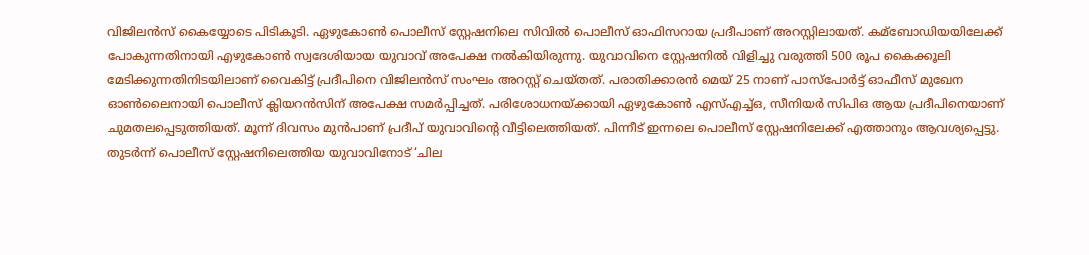വിജിലൻസ് കൈയ്യോടെ പിടികൂടി. ഏഴുകോണ്‍ പൊലീസ് സ്റ്റേഷനിലെ സിവിൽ പൊലീസ് ഓഫിസറായ പ്രദീപാണ് അറസ്റ്റിലായത്. കമ്ബോഡിയയിലേക്ക് പോകുന്നതിനായി എഴുകോണ്‍ സ്വദേശിയായ യുവാവ് അപേക്ഷ നല്‍കിയിരുന്നു. യുവാവിനെ സ്റ്റേഷനില്‍ വിളിച്ചു വരുത്തി 500 രൂപ കൈക്കൂലി മേടിക്കുന്നതിനിടയിലാണ് വൈകിട്ട് പ്രദീപിനെ വിജിലൻസ് സംഘം അറസ്റ്റ് ചെയ്തത്. പരാതിക്കാരൻ മെയ് 25 നാണ് പാസ്പോര്‍ട്ട് ഓഫീസ് മുഖേന ഓണ്‍ലൈനായി പൊലീസ് ക്ലിയറൻസിന് അപേക്ഷ സമര്‍പ്പിച്ചത്. പരിശോധനയ്ക്കായി ഏഴുകോണ്‍ എസ്‌എച്ച്‌ഒ, സീനിയര്‍ സിപിഒ ആയ പ്രദീപിനെയാണ് ചുമതലപ്പെടുത്തിയത്. മൂന്ന് ദിവസം മുൻപാണ് പ്രദീപ് യുവാവിന്റെ വീട്ടിലെത്തിയത്. പിന്നീട് ഇന്നലെ പൊലീസ് സ്റ്റേഷനിലേക്ക് എത്താനും ആവശ്യപ്പെട്ടു. തുടര്‍ന്ന് പൊലീസ് സ്റ്റേഷനിലെത്തിയ യുവാവിനോട് ‘ചില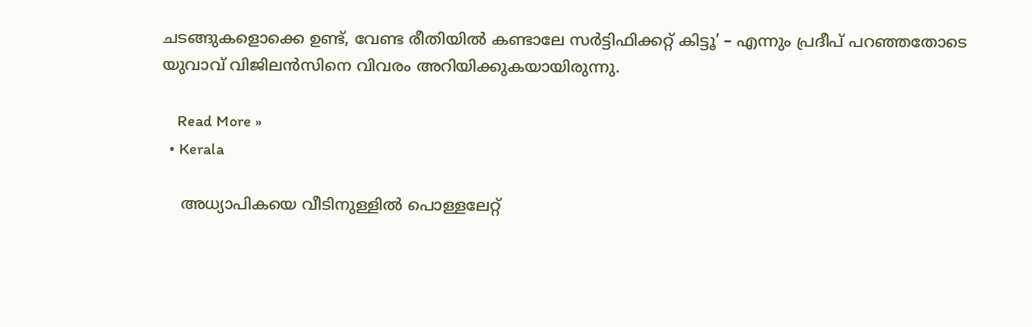ചടങ്ങുകളൊക്കെ ഉണ്ട്, വേണ്ട രീതിയില്‍ കണ്ടാലേ സര്‍ട്ടിഫിക്കറ്റ് കിട്ടൂ’ – എന്നും പ്രദീപ് പറഞ്ഞതോടെ യുവാവ് വിജിലൻസിനെ വിവരം അറിയിക്കുകയായിരുന്നു.

    Read More »
  • Kerala

    അധ്യാപികയെ വീടിനുള്ളിൽ പൊള്ളലേറ്റ്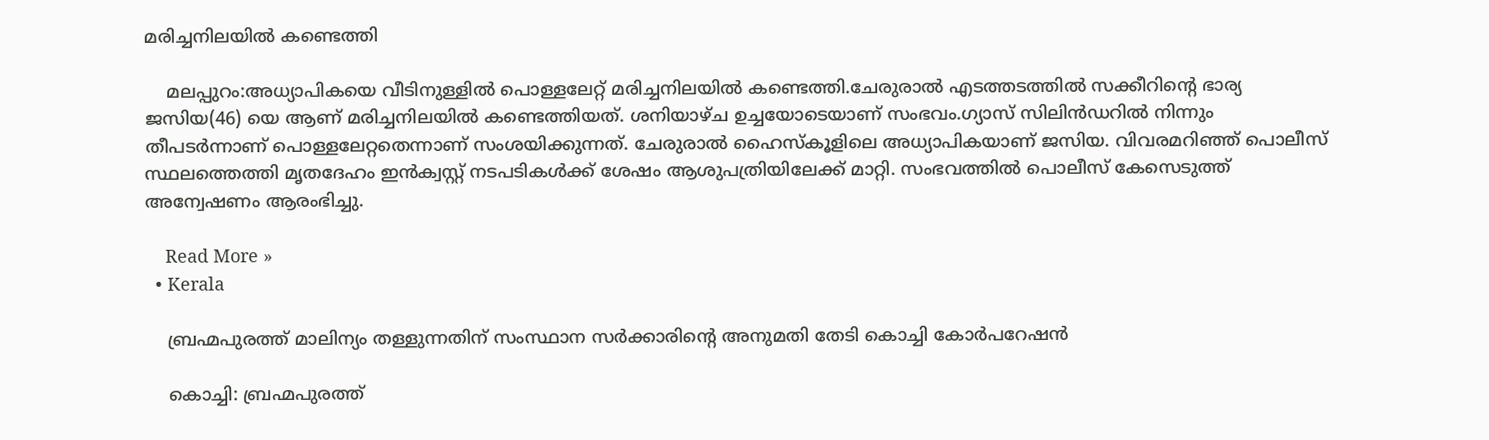മരിച്ചനിലയില്‍ കണ്ടെത്തി

    മലപ്പുറം:അധ്യാപികയെ വീടിനുള്ളിൽ പൊള്ളലേറ്റ് മരിച്ചനിലയില്‍ കണ്ടെത്തി.ചേരുരാല്‍ എടത്തടത്തില്‍ സക്കീറിന്റെ ഭാര്യ ജസിയ(46) യെ ആണ് മരിച്ചനിലയില്‍ കണ്ടെത്തിയത്. ശനിയാഴ്ച ഉച്ചയോടെയാണ് സംഭവം.ഗ്യാസ് സിലിന്‍ഡറില്‍ നിന്നും തീപടര്‍ന്നാണ് പൊള്ളലേറ്റതെന്നാണ് സംശയിക്കുന്നത്. ചേരുരാല്‍ ഹൈസ്‌കൂളിലെ അധ്യാപികയാണ് ജസിയ. വിവരമറിഞ്ഞ് പൊലീസ് സ്ഥലത്തെത്തി മൃതദേഹം ഇന്‍ക്വസ്റ്റ് നടപടികള്‍ക്ക് ശേഷം ആശുപത്രിയിലേക്ക് മാറ്റി. സംഭവത്തില്‍ പൊലീസ് കേസെടുത്ത് അന്വേഷണം ആരംഭിച്ചു.

    Read More »
  • Kerala

    ബ്രഹ്മപുരത്ത് മാലിന്യം തള്ളുന്നതിന് സംസ്ഥാന സർക്കാരിന്റെ അനുമതി തേടി കൊച്ചി കോർപറേഷൻ

    കൊച്ചി: ബ്രഹ്മപുരത്ത്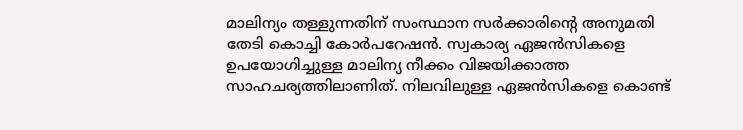മാലിന്യം തള്ളുന്നതിന് സംസ്ഥാന സർക്കാരിന്റെ അനുമതി തേടി കൊച്ചി കോർപറേഷൻ. സ്വകാര്യ ഏജൻസികളെ ഉപയോഗിച്ചുള്ള മാലിന്യ നീക്കം വിജയിക്കാത്ത സാഹചര്യത്തിലാണിത്. നിലവിലുള്ള ഏജൻസികളെ കൊണ്ട്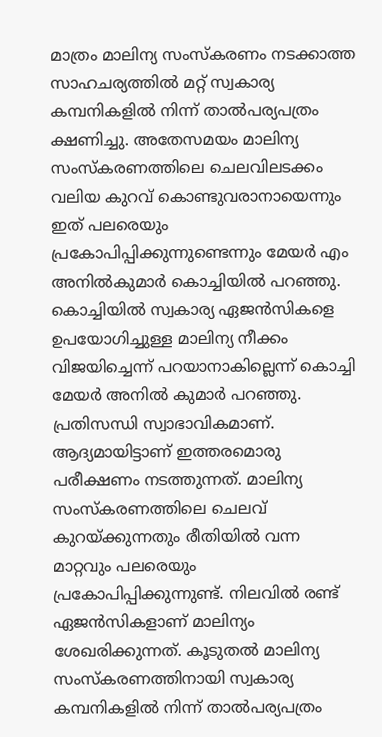മാത്രം മാലിന്യ സംസ്കരണം നടക്കാത്ത സാഹചര്യത്തിൽ മറ്റ് സ്വകാര്യ കമ്പനികളിൽ നിന്ന് താൽപര്യപത്രം ക്ഷണിച്ചു. അതേസമയം മാലിന്യ സംസ്കരണത്തിലെ ചെലവിലടക്കം വലിയ കുറവ് കൊണ്ടുവരാനായെന്നും ഇത് പലരെയും പ്രകോപിപ്പിക്കുന്നുണ്ടെന്നും മേയർ എം അനിൽകുമാർ കൊച്ചിയിൽ പറഞ്ഞു. കൊച്ചിയിൽ സ്വകാര്യ ഏജൻസികളെ ഉപയോഗിച്ചുള്ള മാലിന്യ നീക്കം വിജയിച്ചെന്ന് പറയാനാകില്ലെന്ന് കൊച്ചി മേയർ അനിൽ കുമാർ പറഞ്ഞു. പ്രതിസന്ധി സ്വാഭാവികമാണ്. ആദ്യമായിട്ടാണ് ഇത്തരമൊരു പരീക്ഷണം നടത്തുന്നത്. മാലിന്യ സംസ്കരണത്തിലെ ചെലവ് കുറയ്ക്കുന്നതും രീതിയിൽ വന്ന മാറ്റവും പലരെയും പ്രകോപിപ്പിക്കുന്നുണ്ട്. നിലവിൽ രണ്ട് ഏജൻസികളാണ് മാലിന്യം ശേഖരിക്കുന്നത്. കൂടുതൽ മാലിന്യ സംസ്കരണത്തിനായി സ്വകാര്യ കമ്പനികളിൽ നിന്ന് താൽപര്യപത്രം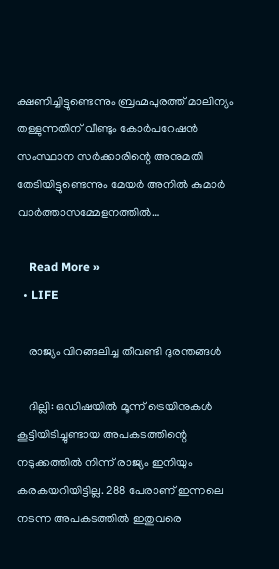ക്ഷണിച്ചിട്ടുണ്ടെന്നും ബ്രഹ്മപുരത്ത് മാലിന്യം തള്ളുന്നതിന് വീണ്ടും കോർപറേഷൻ സംസ്ഥാന സർക്കാരിന്റെ അനുമതി തേടിയിട്ടുണ്ടെന്നും മേയർ അനിൽ കുമാർ വാര്‍ത്താസമ്മേളനത്തില്‍…

    Read More »
  • LIFE

    രാജ്യം വിറങ്ങലിച്ച തീവണ്ടി ദുരന്തങ്ങൾ

    ദില്ലി: ഒഡിഷയിൽ മൂന്ന് ട്രെയിനുകൾ കൂട്ടിയിടിച്ചുണ്ടായ അപകടത്തിന്റെ നടുക്കത്തിൽ നിന്ന് രാജ്യം ഇനിയും കരകയറിയിട്ടില്ല. 288 പേരാണ് ഇന്നലെ നടന്ന അപകടത്തിൽ ഇതുവരെ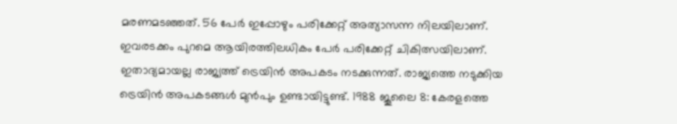മരണമടഞ്ഞത്. 56 പേർ ഇപ്പോഴും പരിക്കേറ്റ് അത്യാസന്ന നിലയിലാണ്. ഇവരടക്കം പുറമെ ആയിരത്തിലധികം പേർ പരിക്കേറ്റ് ചികിത്സയിലാണ്. ഇതാദ്യമായല്ല രാജ്യത്ത് ട്രെയിൻ അപകടം നടക്കുന്നത്. രാജ്യത്തെ നടുക്കിയ ട്രെയിൻ അപകടങ്ങൾ മുൻപും ഉണ്ടായിട്ടുണ്ട്. 1988 ജൂലൈ 8: കേരളത്തെ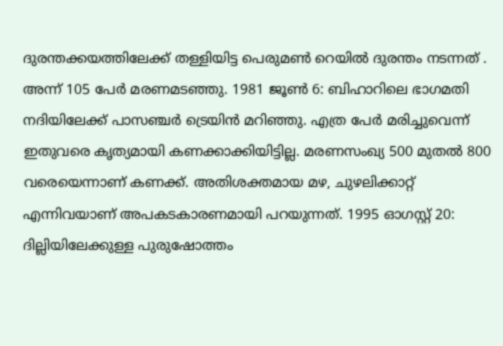ദുരന്തക്കയത്തിലേക്ക് തള്ളിയിട്ട പെരുമൺ റെയിൽ ദുരന്തം നടന്നത് . അന്ന് 105 പേർ മരണമടഞ്ഞു. 1981 ജൂൺ 6: ബിഹാറിലെ ഭാഗമതി നദിയിലേക്ക് പാസഞ്ചർ ട്രെയിൻ മറിഞ്ഞു. എത്ര പേർ മരിച്ചുവെന്ന് ഇതുവരെ കൃത്യമായി കണക്കാക്കിയിട്ടില്ല. മരണസംഖ്യ 500 മുതൽ 800 വരെയെന്നാണ് കണക്ക്. അതിശക്തമായ മഴ, ചുഴലിക്കാറ്റ് എന്നിവയാണ് അപകടകാരണമായി പറയുന്നത്. 1995 ഓഗസ്റ്റ് 20: ദില്ലിയിലേക്കുള്ള പുരുഷോത്തം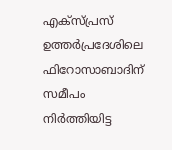എക്‌സ്പ്രസ് ഉത്തർപ്രദേശിലെ ഫിറോസാബാദിന് സമീപം നിർത്തിയിട്ട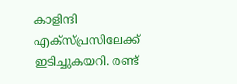കാളിന്ദി എക്‌സ്പ്രസിലേക്ക് ഇടിച്ചുകയറി. രണ്ട്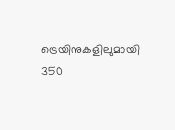ട്രെയിനുകളിലുമായി 350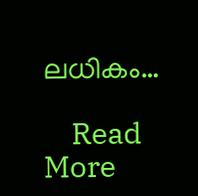ലധികം…

    Read More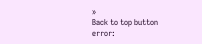»
Back to top button
error: